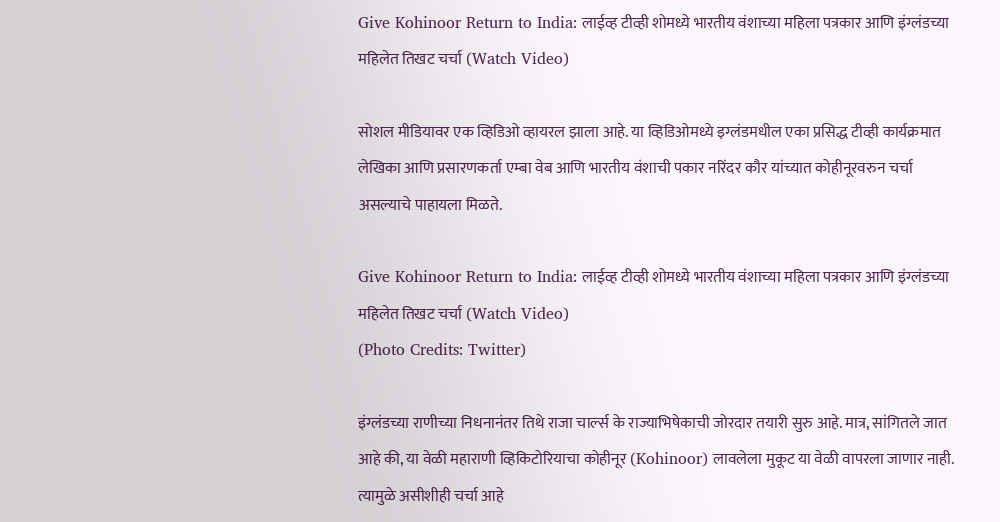Give Kohinoor Return to India: लाईव्ह टीव्ही शोमध्ये भारतीय वंशाच्या महिला पत्रकार आणि इंग्लंडच्या महिलेत तिखट चर्चा (Watch Video)

सोशल मीडियावर एक व्हिडिओ व्हायरल झाला आहे. या व्हिडिओमध्ये इग्लंडमधील एका प्रसिद्ध टीव्ही कार्यक्रमात लेखिका आणि प्रसारणकर्ता एम्बा वेब आणि भारतीय वंशाची पकार नरिंदर कौर यांच्यात कोहीनूरवरुन चर्चा असल्याचे पाहायला मिळते.

Give Kohinoor Return to India: लाईव्ह टीव्ही शोमध्ये भारतीय वंशाच्या महिला पत्रकार आणि इंग्लंडच्या महिलेत तिखट चर्चा (Watch Video)
(Photo Credits: Twitter)

इंग्लंडच्या राणीच्या निधनानंतर तिथे राजा चार्ल्स के राज्याभिषेकाची जोरदार तयारी सुरु आहे. मात्र, सांगितले जात आहे की, या वेळी महाराणी व्हिकिटोरियाचा कोहीनूर (Kohinoor) लावलेला मुकूट या वेळी वापरला जाणार नाही. त्यामुळे असीशीही चर्चा आहे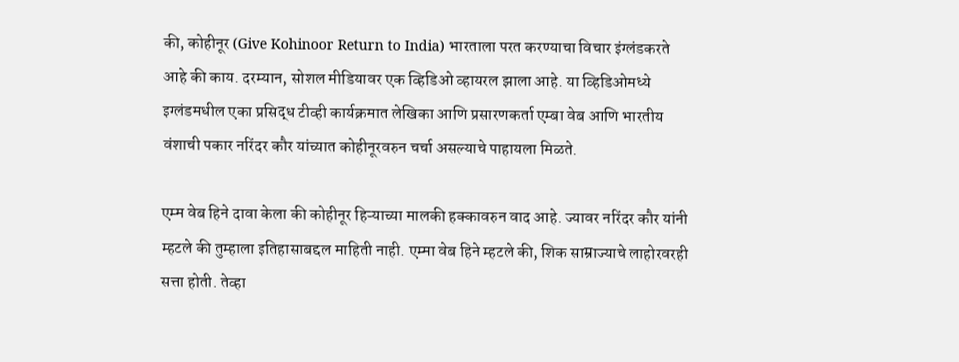की, कोहीनूर (Give Kohinoor Return to India) भारताला परत करण्याचा विचार इंग्लंडकरते आहे की काय. दरम्यान, सोशल मीडियावर एक व्हिडिओ व्हायरल झाला आहे. या व्हिडिओमध्ये इग्लंडमधील एका प्रसिद्ध टीव्ही कार्यक्रमात लेखिका आणि प्रसारणकर्ता एम्बा वेब आणि भारतीय वंशाची पकार नरिंदर कौर यांच्यात कोहीनूरवरुन चर्चा असल्याचे पाहायला मिळते.

एम्म वेब हिने दावा केला की कोहीनूर हिऱ्याच्या मालकी हक्कावरुन वाद आहे. ज्यावर नरिंदर कौर यांनी म्हटले की तुम्हाला इतिहासाबद्दल माहिती नाही. एम्मा वेब हिने म्हटले की, शिक साम्राज्याचे लाहोरवरही सत्ता होती. तेव्हा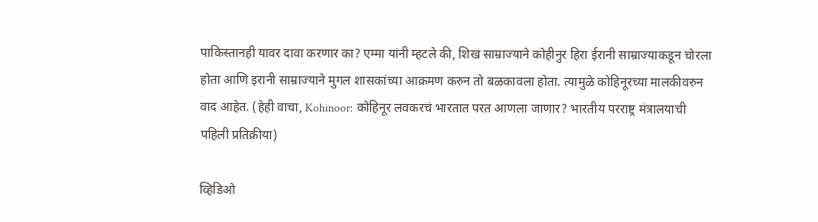पाकिस्तानही यावर दावा करणार का? एम्मा यांनी म्हटले की, शिख साम्राज्याने कोहीनुर हिरा ईरानी साम्राज्याकडून चोरला होता आणि इरानी साम्राज्याने मुगल शासकांच्या आक्रमण करुन तो बळकावला होता. त्यामुळे कोहिनूरच्या मालकीवरुन वाद आहेत. (हेही वाचा, Kohinoor: कोहिनूर लवकरचं भारतात परत आणला जाणार? भारतीय परराष्ट्र मंत्रालयाची पहिली प्रतिक्रीया)

व्हिडिओ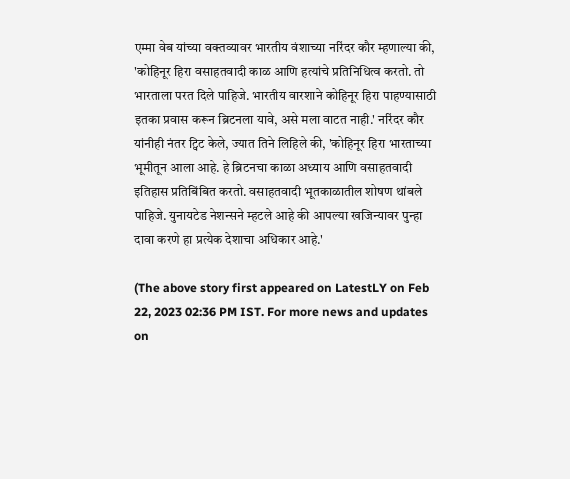एम्मा वेब यांच्या वक्तव्यावर भारतीय वंशाच्या नरिंदर कौर म्हणाल्या की, 'कोहिनूर हिरा वसाहतवादी काळ आणि हत्यांचे प्रतिनिधित्व करतो. तो भारताला परत दिले पाहिजे. भारतीय वारशाने कोहिनूर हिरा पाहण्यासाठी इतका प्रवास करून ब्रिटनला यावे, असे मला वाटत नाही.' नरिंदर कौर यांनीही नंतर ट्विट केले, ज्यात तिने लिहिले की, 'कोहिनूर हिरा भारताच्या भूमीतून आला आहे. हे ब्रिटनचा काळा अध्याय आणि वसाहतवादी इतिहास प्रतिबिंबित करतो. वसाहतवादी भूतकाळातील शोषण थांबले पाहिजे. युनायटेड नेशन्सने म्हटले आहे की आपल्या खजिन्यावर पुन्हा दावा करणे हा प्रत्येक देशाचा अधिकार आहे.'

(The above story first appeared on LatestLY on Feb 22, 2023 02:36 PM IST. For more news and updates on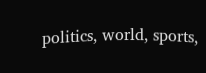politics, world, sports,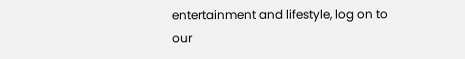entertainment and lifestyle, log on to our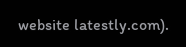website latestly.com).